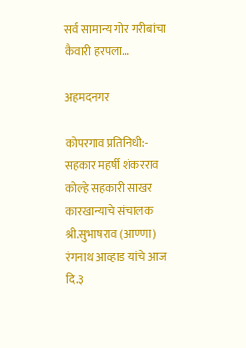सर्व सामान्य गोर गरीबांचा कैवारी हरपला…

अहमदनगर

कोपरगाव प्रतिनिधी:-
सहकार महर्षी शंकरराव कोल्हे सहकारी साखर कारखान्याचे संचालक श्री.सुभाषराव (आण्णा) रंगनाथ आव्हाड यांचे आज दि.३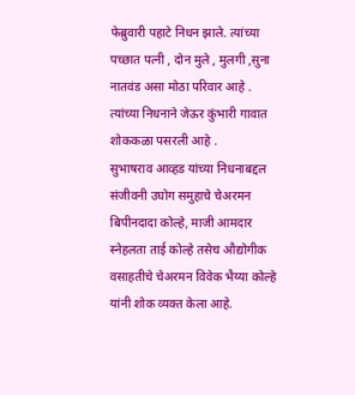फेब्रुवारी पहाटे निधन झाले‌. त्यांच्या पच्छात पत्नी , दोन मुले , मुलगी ,सुना नातवंड असा मोठा परिवार आहे . त्यांच्या निधनाने जेऊर कुंभारी गावात शोककळा पसरली आहे .
सुभाषराव आव्हड यांच्या निधनाबद्दल संजीवनी उघोग समुहाचे चेअरमन बिपीनदादा कोल्हे, माजी आमदार स्नेहलता ताई कोल्हे तसेच औद्योगीक वसाहतीचे चेअरमन विवेक भैय्या कोल्हे यांनी शोक व्यक्त केला आहे.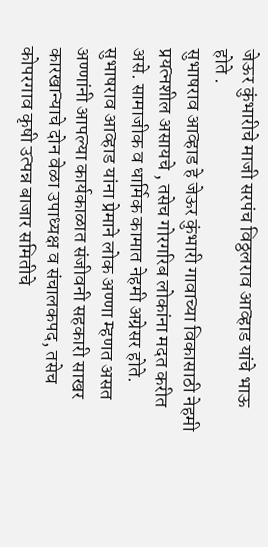जेऊर कुंभारीचे माजी सरपंच विठ्ठलराव आव्हाड यांचे भाऊ होते .
सुभाषराव आव्हाड हे जेऊर कुंभारी गावाच्या विकासाठी नेहमी प्रयत्नशील असायचे , तसेच गोरगरिब लोकांना मदत करीत असे. सामाजीक व धार्मिक कामात नेहमी अग्रेसर होते. सुभाषराव आव्हाड यांना प्रेमाने लोक अण्णा म्हणत असत अण्णांनी आपल्या कार्यकाळात संजीवनी सहकारी साखर कारखान्याचे दोन वेळा उपाध्यक्ष व संचालकपद, तसेच कोपरगाव कृषी उत्पन्न बाजार समितीचे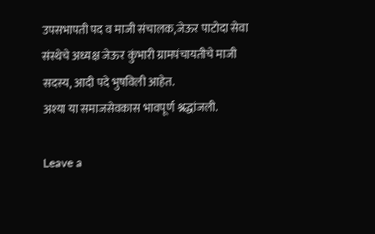उपसभापती पद व माजी संचालक,जेऊर पाटोदा सेवा संस्थेचे अध्यक्ष जेऊर कुंभारी ग्रामपंचायतीचे माजी सदस्य, आदी पदे भुषविली आहेत.
अश्या या समाजसेवकास भावपूर्ण श्नद्धांजली.

Leave a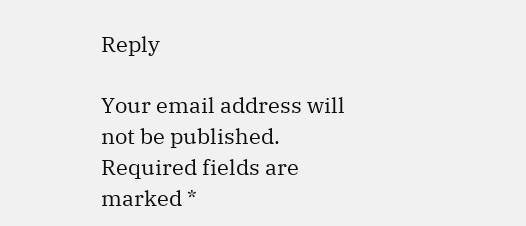Reply

Your email address will not be published. Required fields are marked *